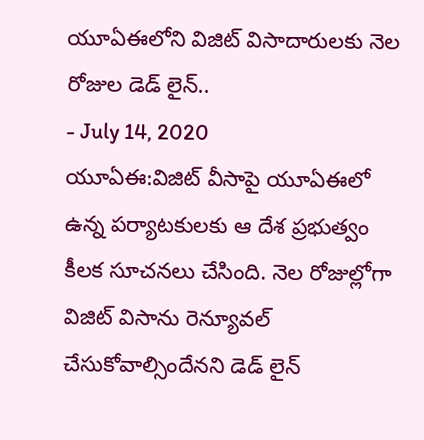యూఏఈలోని విజిట్ విసాదారులకు నెల రోజుల డెడ్ లైన్..
- July 14, 2020
యూఏఈ:విజిట్ వీసాపై యూఏఈలో ఉన్న పర్యాటకులకు ఆ దేశ ప్రభుత్వం కీలక సూచనలు చేసింది. నెల రోజుల్లోగా విజిట్ విసాను రెన్యూవల్ చేసుకోవాల్సిందేనని డెడ్ లైన్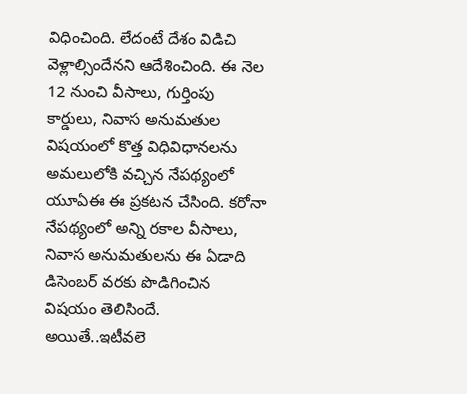విధించింది. లేదంటే దేశం విడిచి వెళ్లాల్సిందేనని ఆదేశించింది. ఈ నెల 12 నుంచి వీసాలు, గుర్తింపు కార్డులు, నివాస అనుమతుల విషయంలో కొత్త విధివిధానలను అమలులోకి వచ్చిన నేపథ్యంలో యూఏఈ ఈ ప్రకటన చేసింది. కరోనా నేపథ్యంలో అన్ని రకాల వీసాలు, నివాస అనుమతులను ఈ ఏడాది డిసెంబర్ వరకు పొడిగించిన విషయం తెలిసిందే. అయితే..ఇటీవలె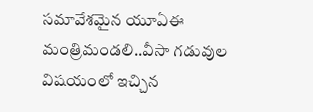సమావేశమైన యూఏఈ మంత్రిమండలి..వీసా గడువుల విషయంలో ఇచ్చిన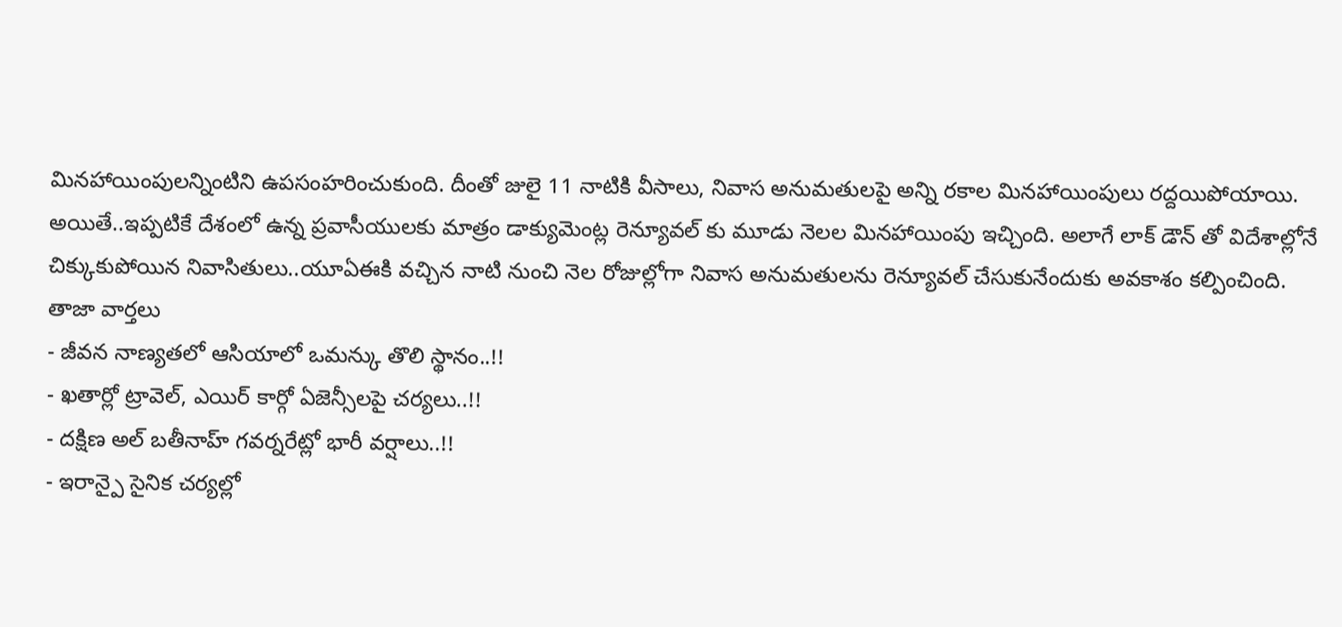మినహాయింపులన్నింటిని ఉపసంహరించుకుంది. దీంతో జులై 11 నాటికి వీసాలు, నివాస అనుమతులపై అన్ని రకాల మినహాయింపులు రద్దయిపోయాయి. అయితే..ఇప్పటికే దేశంలో ఉన్న ప్రవాసీయులకు మాత్రం డాక్యుమెంట్ల రెన్యూవల్ కు మూడు నెలల మినహాయింపు ఇచ్చింది. అలాగే లాక్ డౌన్ తో విదేశాల్లోనే చిక్కుకుపోయిన నివాసితులు..యూఏఈకి వచ్చిన నాటి నుంచి నెల రోజుల్లోగా నివాస అనుమతులను రెన్యూవల్ చేసుకునేందుకు అవకాశం కల్పించింది.
తాజా వార్తలు
- జీవన నాణ్యతలో ఆసియాలో ఒమన్కు తొలి స్థానం..!!
- ఖతార్లో ట్రావెల్, ఎయిర్ కార్గో ఏజెన్సీలపై చర్యలు..!!
- దక్షిణ అల్ బతీనాహ్ గవర్నరేట్లో భారీ వర్షాలు..!!
- ఇరాన్పై సైనిక చర్యల్లో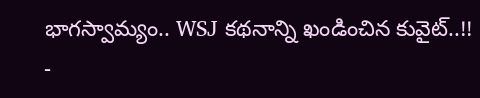భాగస్వామ్యం.. WSJ కథనాన్ని ఖండించిన కువైట్..!!
-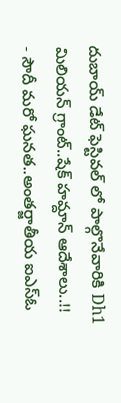దుబాయ్ డేట్ ఫెస్టివల్ లో పాల్గొనేవారికి Dh1 మిలియన్ గ్రాంట్..షేక్ హమ్దాన్ ఆదేశాలు..!!
- సౌదీ మరో ఘనత..అంతర్జాతీయ ఐఎస్ఓ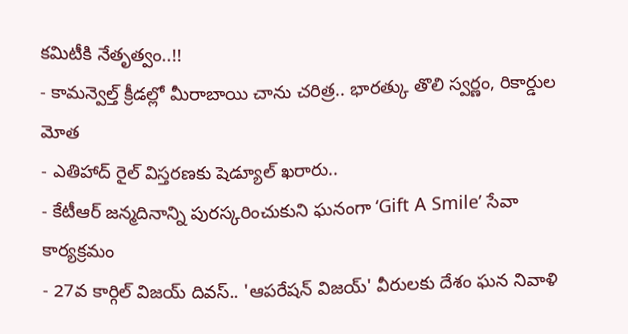కమిటీకి నేతృత్వం..!!
- కామన్వెల్త్ క్రీడల్లో మీరాబాయి చాను చరిత్ర.. భారత్కు తొలి స్వర్ణం, రికార్డుల మోత
- ఎతిహాద్ రైల్ విస్తరణకు షెడ్యూల్ ఖరారు..
- కేటీఆర్ జన్మదినాన్ని పురస్కరించుకుని ఘనంగా ‘Gift A Smile’ సేవా కార్యక్రమం
- 27వ కార్గిల్ విజయ్ దివస్.. 'ఆపరేషన్ విజయ్' వీరులకు దేశం ఘన నివాళి